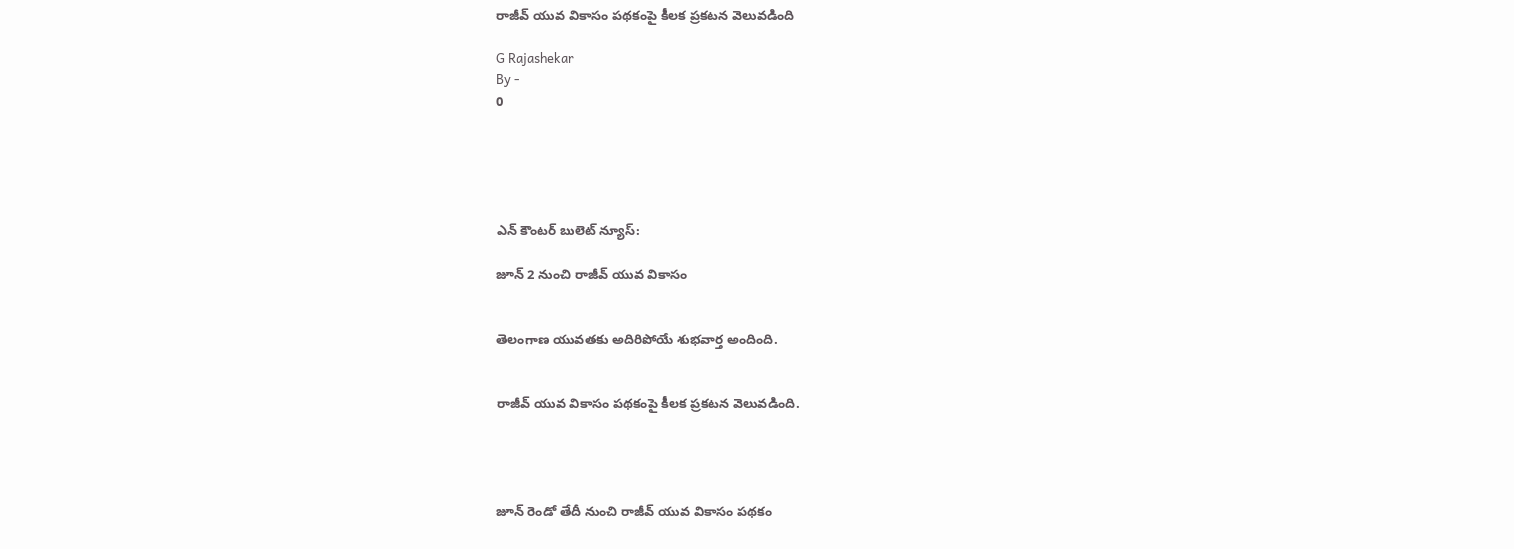రాజీవ్ యువ వికాసం పథకంపై కీలక ప్రకటన వెలువడింది

G Rajashekar
By -
0





ఎన్ కౌంటర్ బులెట్ న్యూస్:

జూన్ 2 నుంచి రాజీవ్ యువ వికాసం


తెలంగాణ యువతకు అదిరిపోయే శుభవార్త అందింది.


రాజీవ్ యువ వికాసం పథకంపై కీలక ప్రకటన వెలువడింది.




జూన్ రెండో తేదీ నుంచి రాజీవ్ యువ వికాసం పథకం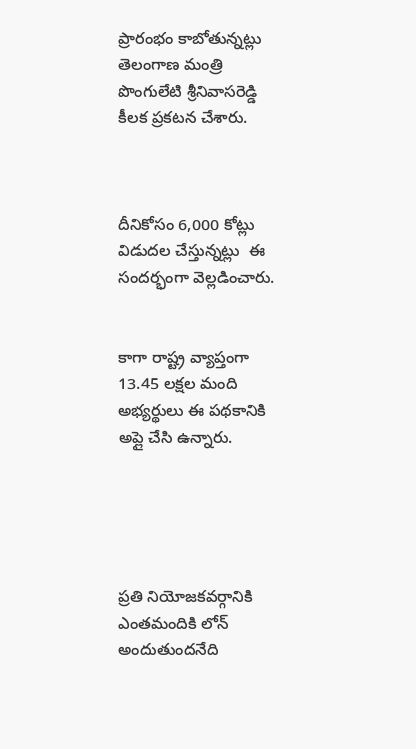ప్రారంభం కాబోతున్నట్లు తెలంగాణ మంత్రి పొంగులేటి శ్రీనివాసరెడ్డి కీలక ప్రకటన చేశారు.



దీనికోసం 6,000 కోట్లు విడుదల చేస్తున్నట్లు  ఈ సందర్భంగా వెల్లడించారు.


కాగా రాష్ట్ర వ్యాప్తంగా 13.45 లక్షల మంది అభ్యర్థులు ఈ పథకానికి అప్లై చేసి ఉన్నారు.





ప్రతి నియోజకవర్గానికి ఎంతమందికి లోన్ అందుతుందనేది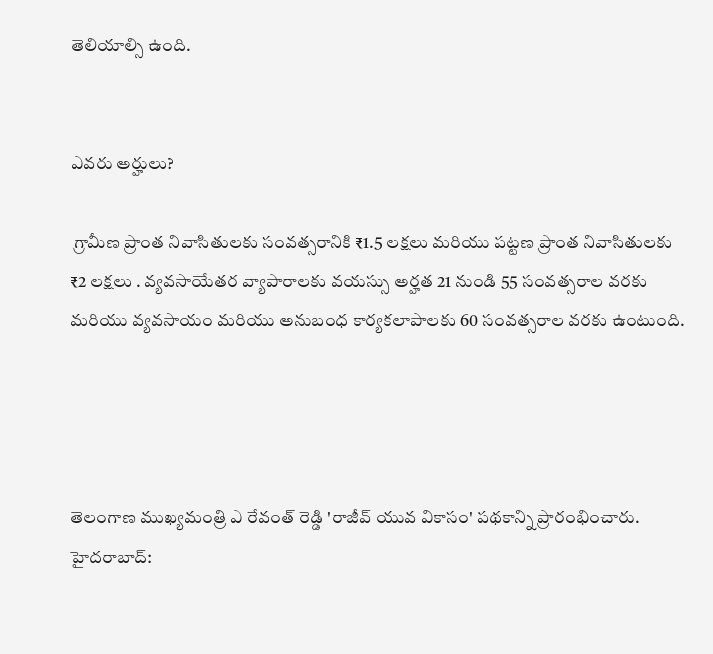తెలియాల్సి ఉంది.


ఎవరు అర్హులు?

 గ్రామీణ ప్రాంత నివాసితులకు సంవత్సరానికి ₹1.5 లక్షలు మరియు పట్టణ ప్రాంత నివాసితులకు ₹2 లక్షలు . వ్యవసాయేతర వ్యాపారాలకు వయస్సు అర్హత 21 నుండి 55 సంవత్సరాల వరకు మరియు వ్యవసాయం మరియు అనుబంధ కార్యకలాపాలకు 60 సంవత్సరాల వరకు ఉంటుంది.




తెలంగాణ ముఖ్యమంత్రి ఎ రేవంత్ రెడ్డి 'రాజీవ్ యువ వికాసం' పథకాన్ని ప్రారంభించారు. హైదరాబాద్: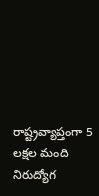రాష్ట్రవ్యాప్తంగా 5 లక్షల మంది నిరుద్యోగ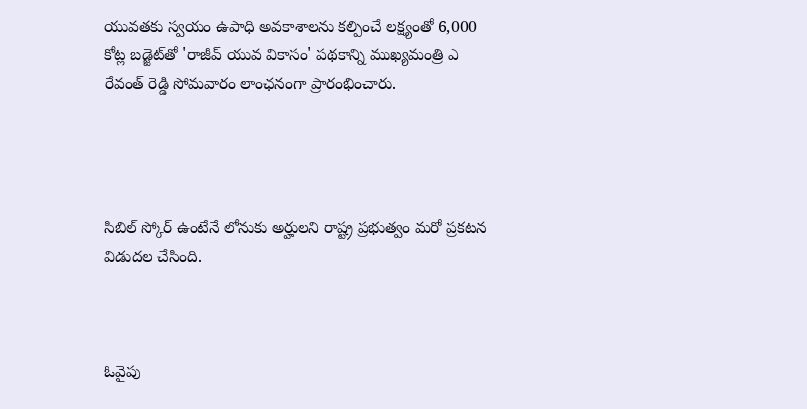యువతకు స్వయం ఉపాధి అవకాశాలను కల్పించే లక్ష్యంతో 6,000 కోట్ల బడ్జెట్‌తో 'రాజీవ్ యువ వికాసం' పథకాన్ని ముఖ్యమంత్రి ఎ రేవంత్ రెడ్డి సోమవారం లాంఛనంగా ప్రారంభించారు.




సిబిల్ స్కోర్ ఉంటేనే లోనుకు అర్హులని రాష్ట్ర ప్రభుత్వం మరో ప్రకటన విడుదల చేసింది.



ఓవైపు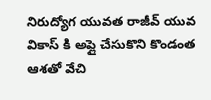నిరుద్యోగ యువత రాజీవ్ యువ వికాస్ కి అప్లై చేసుకొని కొండంత ఆశతో వేచి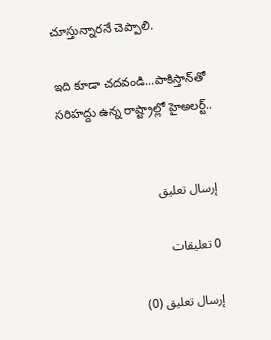చూస్తున్నారనే చెప్పాలి.

ఇది కూడా చదవండి...పాకిస్తాన్‌తో సరిహద్దు ఉన్న రాష్ట్రాల్లో హైఅలర్ట్..


إرسال تعليق

0 تعليقات

إرسال تعليق (0)